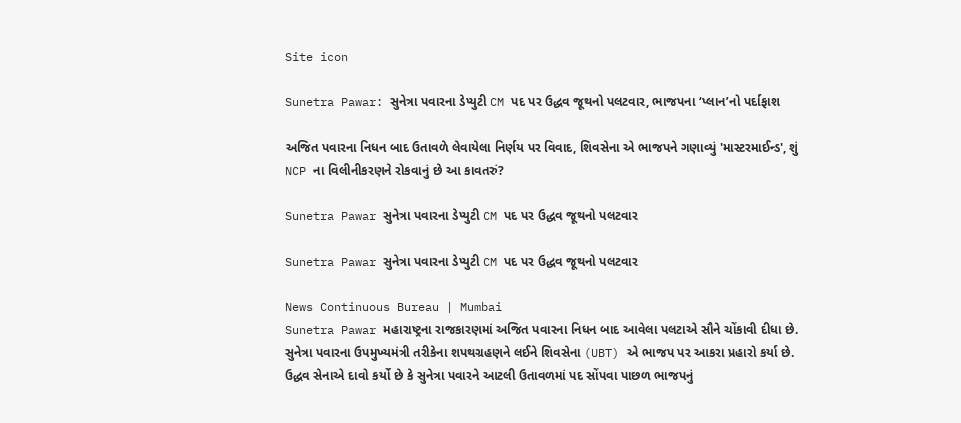Site icon

Sunetra Pawar: સુનેત્રા પવારના ડેપ્યુટી CM પદ પર ઉદ્ધવ જૂથનો પલટવાર, ભાજપના ‘પ્લાન’નો પર્દાફાશ

અજિત પવારના નિધન બાદ ઉતાવળે લેવાયેલા નિર્ણય પર વિવાદ, શિવસેના એ ભાજપને ગણાવ્યું 'માસ્ટરમાઈન્ડ', શું NCP ના વિલીનીકરણને રોકવાનું છે આ કાવતરું?

Sunetra Pawar સુનેત્રા પવારના ડેપ્યુટી CM પદ પર ઉદ્ધવ જૂથનો પલટવાર

Sunetra Pawar સુનેત્રા પવારના ડેપ્યુટી CM પદ પર ઉદ્ધવ જૂથનો પલટવાર

News Continuous Bureau | Mumbai
Sunetra Pawar મહારાષ્ટ્રના રાજકારણમાં અજિત પવારના નિધન બાદ આવેલા પલટાએ સૌને ચોંકાવી દીધા છે. સુનેત્રા પવારના ઉપમુખ્યમંત્રી તરીકેના શપથગ્રહણને લઈને શિવસેના (UBT) એ ભાજપ પર આકરા પ્રહારો કર્યા છે. ઉદ્ધવ સેનાએ દાવો કર્યો છે કે સુનેત્રા પવારને આટલી ઉતાવળમાં પદ સોંપવા પાછળ ભાજપનું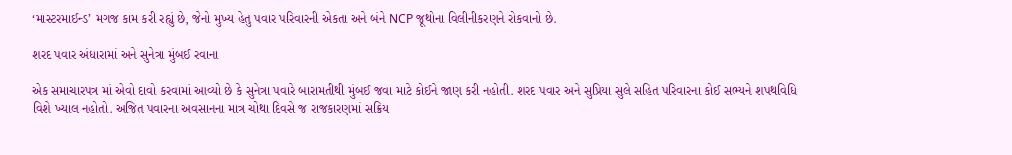‘માસ્ટરમાઈન્ડ’ મગજ કામ કરી રહ્યું છે, જેનો મુખ્ય હેતુ પવાર પરિવારની એકતા અને બંને NCP જૂથોના વિલીનીકરણને રોકવાનો છે.

શરદ પવાર અંધારામાં અને સુનેત્રા મુંબઈ રવાના

એક સમાચારપત્ર માં એવો દાવો કરવામાં આવ્યો છે કે સુનેત્રા પવારે બારામતીથી મુંબઈ જવા માટે કોઈને જાણ કરી નહોતી. શરદ પવાર અને સુપ્રિયા સુલે સહિત પરિવારના કોઈ સભ્યને શપથવિધિ વિશે ખ્યાલ નહોતો. અજિત પવારના અવસાનના માત્ર ચોથા દિવસે જ રાજકારણમાં સક્રિય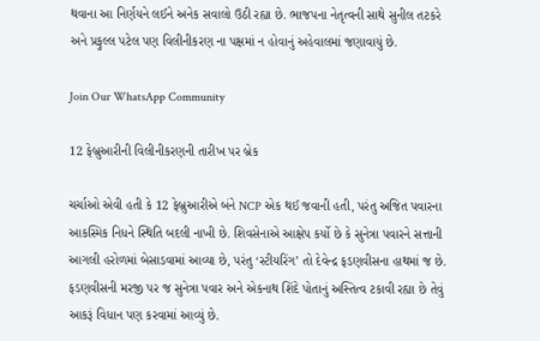થવાના આ નિર્ણયને લઈને અનેક સવાલો ઉઠી રહ્યા છે. ભાજપના નેતૃત્વની સાથે સુનીલ તટકરે અને પ્રફુલ્લ પટેલ પણ વિલીનીકરણ ના પક્ષમાં ન હોવાનું અહેવાલમાં જણાવાયું છે.

Join Our WhatsApp Community

12 ફેબ્રુઆરીની વિલીનીકરણની તારીખ પર બ્રેક

ચર્ચાઓ એવી હતી કે 12 ફેબ્રુઆરીએ બંને NCP એક થઈ જવાની હતી, પરંતુ અજિત પવારના આકસ્મિક નિધને સ્થિતિ બદલી નાખી છે. શિવસેનાએ આક્ષેપ કર્યો છે કે સુનેત્રા પવારને સત્તાની આગલી હરોળમાં બેસાડવામાં આવ્યા છે, પરંતુ ‘સ્ટીયરિંગ’ તો દેવેન્દ્ર ફડણવીસના હાથમાં જ છે. ફડણવીસની મરજી પર જ સુનેત્રા પવાર અને એકનાથ શિંદે પોતાનું અસ્તિત્વ ટકાવી રહ્યા છે તેવું આકરૂં વિધાન પણ કરવામાં આવ્યું છે.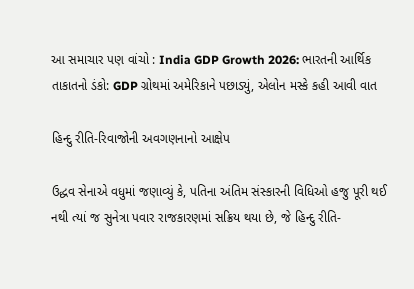આ સમાચાર પણ વાંચો : India GDP Growth 2026: ભારતની આર્થિક તાકાતનો ડંકો: GDP ગ્રોથમાં અમેરિકાને પછાડ્યું, એલોન મસ્કે કહી આવી વાત

હિન્દુ રીતિ-રિવાજોની અવગણનાનો આક્ષેપ

ઉદ્ધવ સેનાએ વધુમાં જણાવ્યું કે, પતિના અંતિમ સંસ્કારની વિધિઓ હજુ પૂરી થઈ નથી ત્યાં જ સુનેત્રા પવાર રાજકારણમાં સક્રિય થયા છે, જે હિન્દુ રીતિ-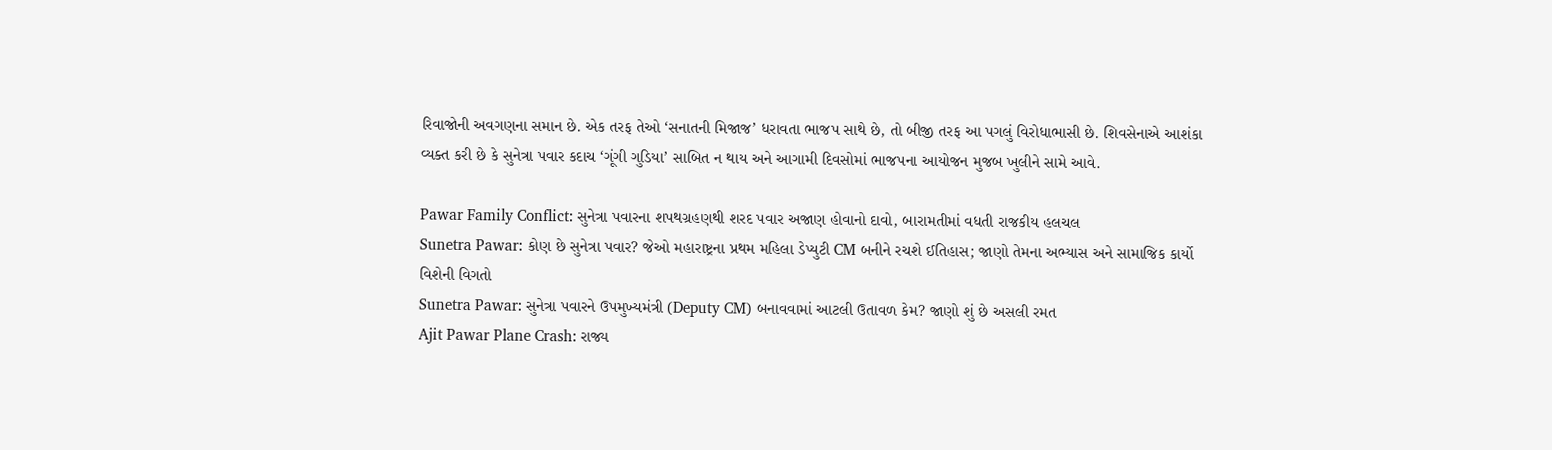રિવાજોની અવગણના સમાન છે. એક તરફ તેઓ ‘સનાતની મિજાજ’ ધરાવતા ભાજપ સાથે છે, તો બીજી તરફ આ પગલું વિરોધાભાસી છે. શિવસેનાએ આશંકા વ્યક્ત કરી છે કે સુનેત્રા પવાર કદાચ ‘ગૂંગી ગુડિયા’ સાબિત ન થાય અને આગામી દિવસોમાં ભાજપના આયોજન મુજબ ખુલીને સામે આવે.

Pawar Family Conflict: સુનેત્રા પવારના શપથગ્રહણથી શરદ પવાર અજાણ હોવાનો દાવો, બારામતીમાં વધતી રાજકીય હલચલ
Sunetra Pawar: કોણ છે સુનેત્રા પવાર? જેઓ મહારાષ્ટ્રના પ્રથમ મહિલા ડેપ્યુટી CM બનીને રચશે ઈતિહાસ; જાણો તેમના અભ્યાસ અને સામાજિક કાર્યો વિશેની વિગતો
Sunetra Pawar: સુનેત્રા પવારને ઉપમુખ્યમંત્રી (Deputy CM) બનાવવામાં આટલી ઉતાવળ કેમ? જાણો શું છે અસલી રમત
Ajit Pawar Plane Crash: રાજ્ય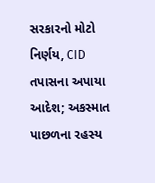સરકારનો મોટો નિર્ણય, CID તપાસના અપાયા આદેશ; અકસ્માત પાછળના રહસ્ય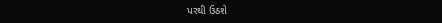પરથી ઉઠશે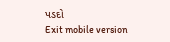પડદો
Exit mobile version